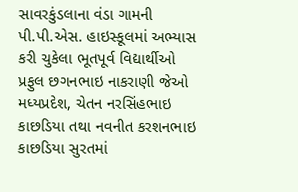સાવરકુંડલાના વંડા ગામની પી.પી.એસ. હાઇસ્કૂલમાં અભ્યાસ કરી ચુકેલા ભૂતપૂર્વ વિદ્યાર્થીઓ પ્રફુલ છગનભાઇ નાકરાણી જેઓ મધ્યપ્રદેશ, ચેતન નરસિંહભાઇ કાછડિયા તથા નવનીત કરશનભાઇ કાછડિયા સુરતમાં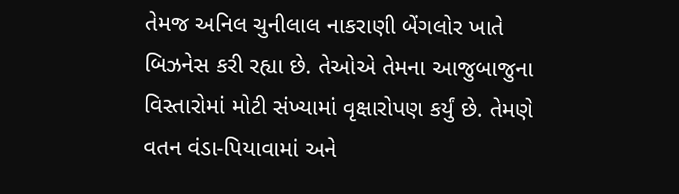તેમજ અનિલ ચુનીલાલ નાકરાણી બેંગલોર ખાતે બિઝનેસ કરી રહ્યા છે. તેઓએ તેમના આજુબાજુના વિસ્તારોમાં મોટી સંખ્યામાં વૃક્ષારોપણ કર્યું છે. તેમણે વતન વંડા-પિયાવામાં અને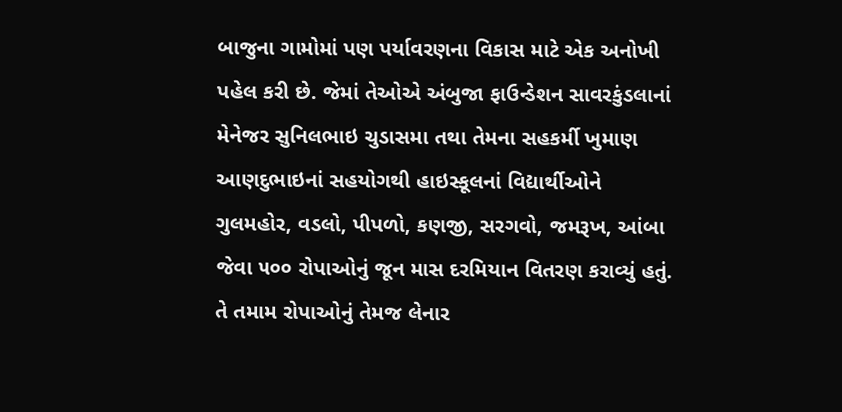બાજુના ગામોમાં પણ પર્યાવરણના વિકાસ માટે એક અનોખી પહેલ કરી છે. જેમાં તેઓએ અંબુજા ફાઉન્ડેશન સાવરકુંડલાનાં મેનેજર સુનિલભાઇ ચુડાસમા તથા તેમના સહકર્મી ખુમાણ આણદુભાઇનાં સહયોગથી હાઇસ્કૂલનાં વિદ્યાર્થીઓને ગુલમહોર, વડલો, પીપળો, કણજી, સરગવો, જમરૂખ, આંબા જેવા ૫૦૦ રોપાઓનું જૂન માસ દરમિયાન વિતરણ કરાવ્યું હતું. તે તમામ રોપાઓનું તેમજ લેનાર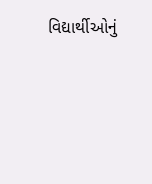વિદ્યાર્થીઓનું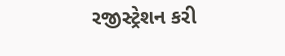રજીસ્ટ્રેશન કરી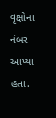વૃક્ષોના નંબર આપ્યા હતા.